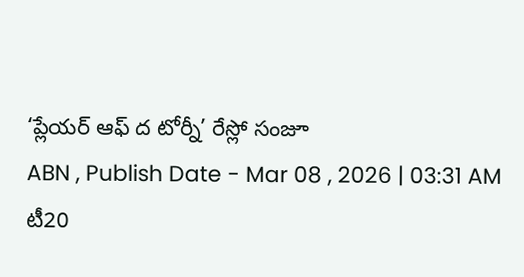‘ప్లేయర్ ఆఫ్ ద టోర్నీ’ రేస్లో సంజూ
ABN , Publish Date - Mar 08 , 2026 | 03:31 AM
టీ20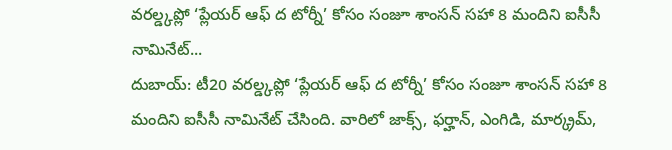వరల్డ్కప్లో ‘ప్లేయర్ ఆఫ్ ద టోర్నీ’ కోసం సంజూ శాంసన్ సహా 8 మందిని ఐసీసీ నామినేట్...
దుబాయ్: టీ20 వరల్డ్కప్లో ‘ప్లేయర్ ఆఫ్ ద టోర్నీ’ కోసం సంజూ శాంసన్ సహా 8 మందిని ఐసీసీ నామినేట్ చేసింది. వారిలో జాక్స్, ఫర్హాన్, ఎంగిడి, మార్క్రమ్,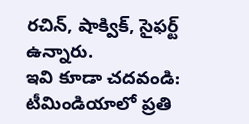రచిన్, షాక్విక్, సైఫర్ట్ ఉన్నారు.
ఇవి కూడా చదవండి:
టీమిండియాలో ప్రతి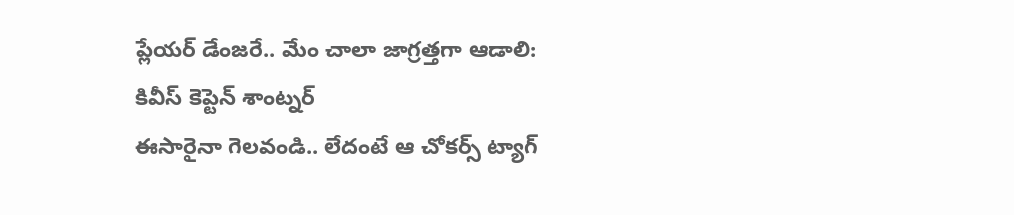ప్లేయర్ డేంజరే.. మేం చాలా జాగ్రత్తగా ఆడాలి: కివీస్ కెప్టెన్ శాంట్నర్
ఈసారైనా గెలవండి.. లేదంటే ఆ చోకర్స్ ట్యాగ్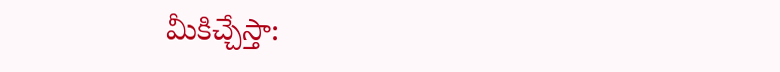మీకిచ్చేస్తా: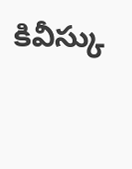కివీస్కు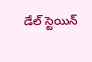డేల్ స్టెయిన్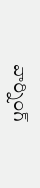వార్నింగ్